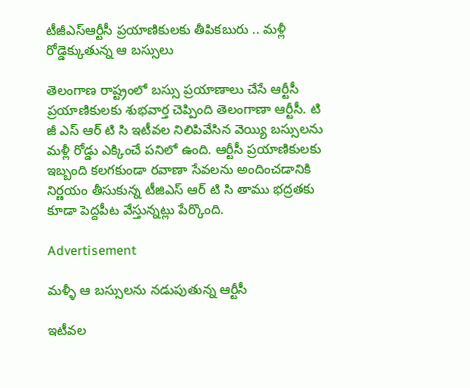టీజీఎస్‌ఆర్టీసీ ప్రయాణికులకు తీపికబురు .. మళ్లీ రోడ్డెక్కుతున్న ఆ బస్సులు

తెలంగాణ రాష్ట్రంలో బస్సు ప్రయాణాలు చేసే ఆర్టీసీ ప్రయాణికులకు శుభవార్త చెప్పింది తెలంగాణా ఆర్టీసీ. టి జీ ఎస్ ఆర్ టి సి ఇటీవల నిలిపివేసిన వెయ్యి బస్సులను మళ్లీ రోడ్డు ఎక్కించే పనిలో ఉంది. ఆర్టీసీ ప్రయాణికులకు ఇబ్బంది కలగకుండా రవాణా సేవలను అందించడానికి నిర్ణయం తీసుకున్న టీజిఎస్ ఆర్ టి సి తాము భద్రతకు కూడా పెద్దపీట వేస్తున్నట్లు పేర్కొంది.

Advertisement

మళ్ళీ ఆ బస్సులను నడుపుతున్న ఆర్టీసీ

ఇటీవల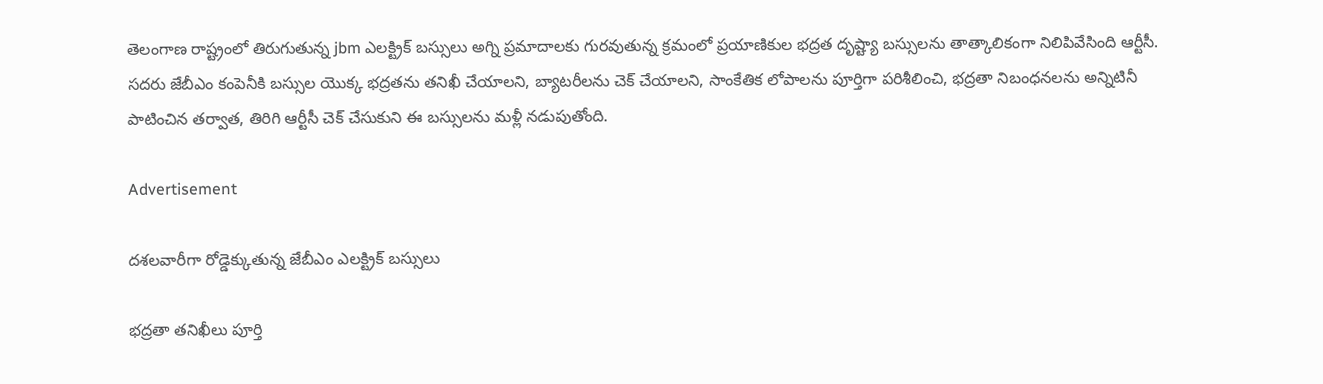తెలంగాణ రాష్ట్రంలో తిరుగుతున్న jbm ఎలక్ట్రిక్ బస్సులు అగ్ని ప్రమాదాలకు గురవుతున్న క్రమంలో ప్రయాణికుల భద్రత దృష్ట్యా బస్సులను తాత్కాలికంగా నిలిపివేసింది ఆర్టీసీ. సదరు జేబీఎం కంపెనీకి బస్సుల యొక్క భద్రతను తనిఖీ చేయాలని, బ్యాటరీలను చెక్ చేయాలని, సాంకేతిక లోపాలను పూర్తిగా పరిశీలించి, భద్రతా నిబంధనలను అన్నిటినీ పాటించిన తర్వాత, తిరిగి ఆర్టీసీ చెక్ చేసుకుని ఈ బస్సులను మళ్లీ నడుపుతోంది.

Advertisement

దశలవారీగా రోడ్డెక్కుతున్న జేబీఎం ఎలక్ట్రిక్ బస్సులు

భద్రతా తనిఖీలు పూర్తి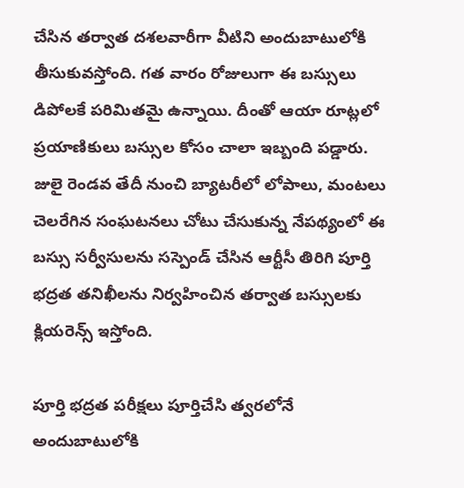చేసిన తర్వాత దశలవారీగా వీటిని అందుబాటులోకి తీసుకువస్తోంది. గత వారం రోజులుగా ఈ బస్సులు డిపోలకే పరిమితమై ఉన్నాయి. దీంతో ఆయా రూట్లలో ప్రయాణికులు బస్సుల కోసం చాలా ఇబ్బంది పడ్డారు. జులై రెండవ తేదీ నుంచి బ్యాటరీలో లోపాలు, మంటలు చెలరేగిన సంఘటనలు చోటు చేసుకున్న నేపథ్యంలో ఈ బస్సు సర్వీసులను సస్పెండ్ చేసిన ఆర్టీసీ తిరిగి పూర్తి భద్రత తనిఖీలను నిర్వహించిన తర్వాత బస్సులకు క్లియరెన్స్ ఇస్తోంది.

పూర్తి భద్రత పరీక్షలు పూర్తిచేసి త్వరలోనే అందుబాటులోకి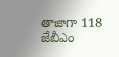తాజాగా 118 జేబీఎం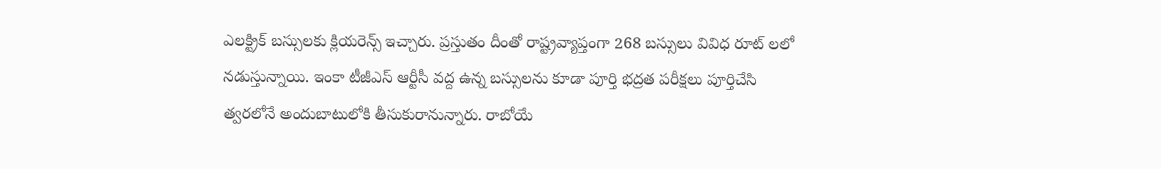ఎలక్ట్రిక్ బస్సులకు క్లియరెన్స్ ఇచ్చారు. ప్రస్తుతం దీంతో రాష్ట్రవ్యాప్తంగా 268 బస్సులు వివిధ రూట్ లలో నడుస్తున్నాయి. ఇంకా టీజీఎస్ ఆర్టీసీ వద్ద ఉన్న బస్సులను కూడా పూర్తి భద్రత పరీక్షలు పూర్తిచేసి త్వరలోనే అందుబాటులోకి తీసుకురానున్నారు. రాబోయే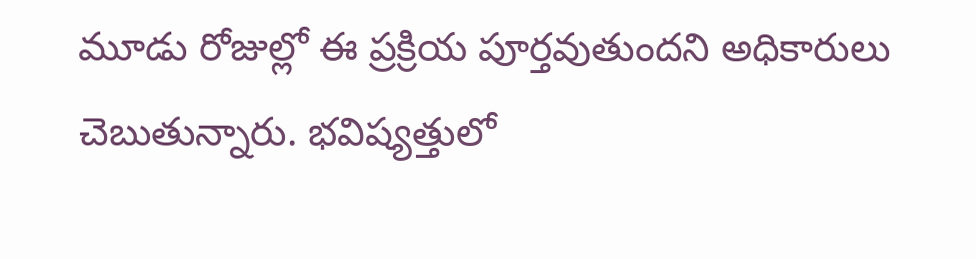మూడు రోజుల్లో ఈ ప్రక్రియ పూర్తవుతుందని అధికారులు చెబుతున్నారు. భవిష్యత్తులో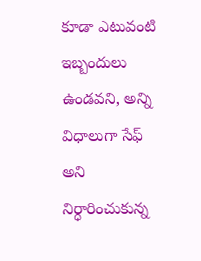కూడా ఎటువంటి ఇబ్బందులు ఉండవని, అన్ని విధాలుగా సేఫ్ అని నిర్ధారించుకున్న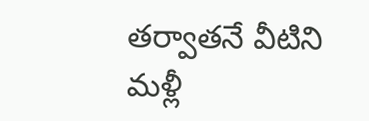తర్వాతనే వీటిని మళ్లీ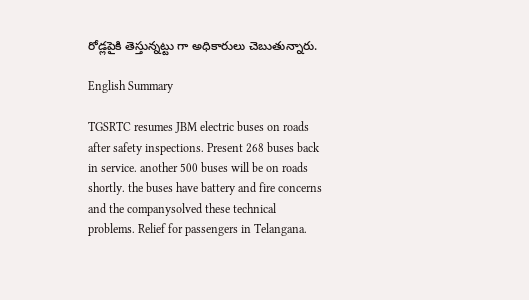రోడ్లపైకి తెస్తున్నట్టు గా అధికారులు చెబుతున్నారు.

English Summary

TGSRTC resumes JBM electric buses on roads after safety inspections. Present 268 buses back in service. another 500 buses will be on roads shortly. the buses have battery and fire concerns and the companysolved these technical problems. Relief for passengers in Telangana.